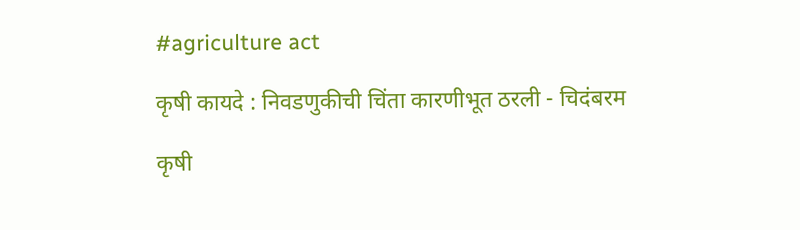#agriculture act

कृषी कायदे : निवडणुकीची चिंता कारणीभूत ठरली - चिदंबरम

कृषी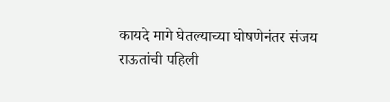कायदे मागे घेतल्याच्या घोषणेनंतर संजय राऊतांची पहिली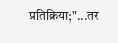प्रतिक्रिया;"...तर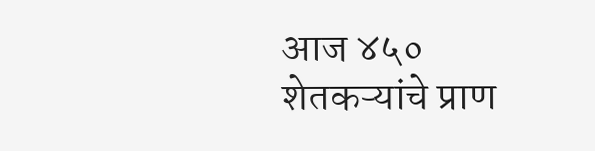आज ४५० शेतकऱ्यांचे प्राण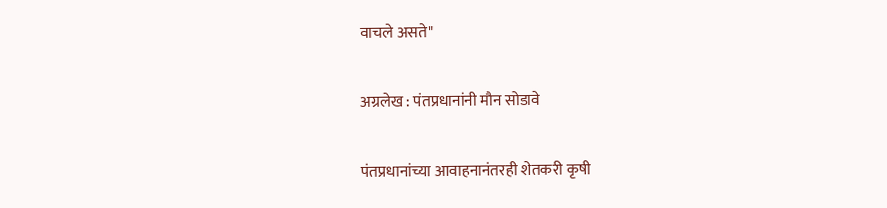वाचले असते"

अग्रलेख : पंतप्रधानांनी मौन सोडावे

पंतप्रधानांच्या आवाहनानंतरही शेतकरी कृषी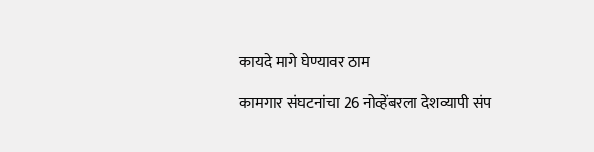कायदे मागे घेण्यावर ठाम

कामगार संघटनांचा 26 नोव्हेंबरला देशव्यापी संप